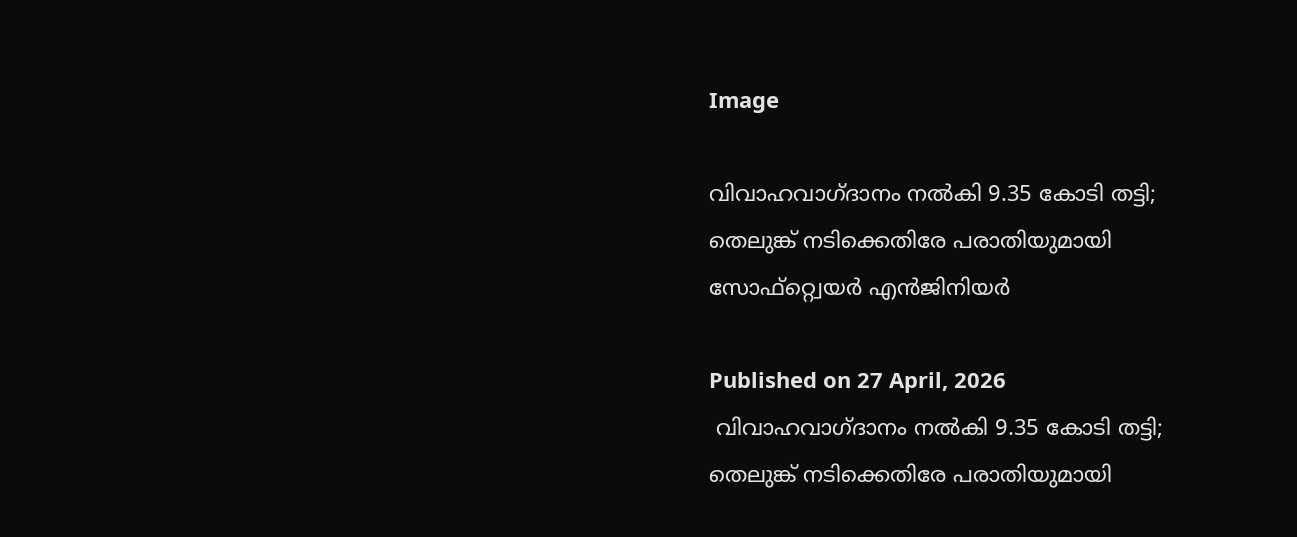Image

വിവാഹവാഗ്ദാനം നല്‍കി 9.35 കോടി തട്ടി; തെലുങ്ക് നടിക്കെതിരേ പരാതിയുമായി സോഫ്റ്റ്വെയര്‍ എന്‍ജിനിയര്‍

Published on 27 April, 2026
 വിവാഹവാഗ്ദാനം നല്‍കി 9.35 കോടി തട്ടി; തെലുങ്ക് നടിക്കെതിരേ പരാതിയുമായി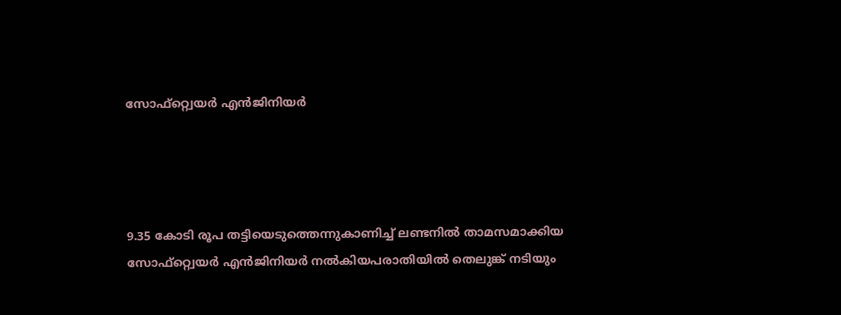സോഫ്റ്റ്വെയര്‍ എന്‍ജിനിയര്‍




9.35 കോടി രൂപ തട്ടിയെടുത്തെന്നുകാണിച്ച് ലണ്ടനില്‍ താമസമാക്കിയ സോഫ്റ്റ്വെയര്‍ എന്‍ജിനിയര്‍ നല്‍കിയപരാതിയില്‍ തെലുങ്ക് നടിയും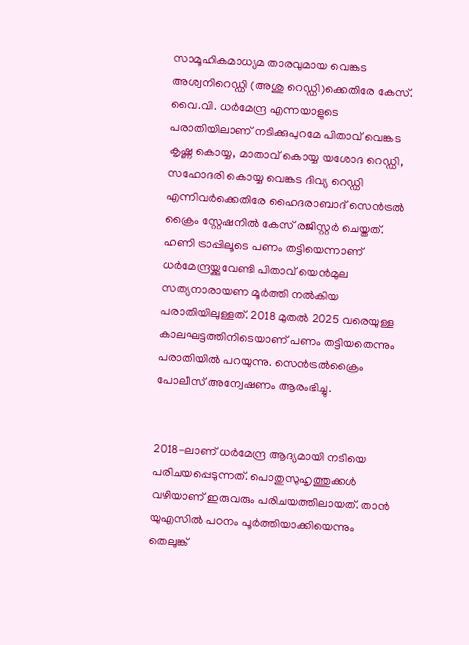സാമൂഹികമാധ്യമ താരവുമായ വെങ്കട അശ്വനിറെഡ്ഡി (അശു റെഡ്ഡി)ക്കെതിരേ കേസ്. വൈ.വി. ധര്‍മേന്ദ്ര എന്നയാളുടെ പരാതിയിലാണ് നടിക്കുപുറമേ പിതാവ് വെങ്കട കൃഷ്ണ കൊയ്യ, മാതാവ് കൊയ്യ യശോദ റെഡ്ഡി, സഹോദരി കൊയ്യ വെങ്കട ദിവ്യ റെഡ്ഡി എന്നിവര്‍ക്കെതിരേ ഹൈദരാബാദ് സെന്‍ട്രല്‍ ക്രൈം സ്റ്റേഷനില്‍ കേസ് രജിസ്റ്റര്‍ ചെയ്തത്. ഹണി ട്രാപ്പിലൂടെ പണം തട്ടിയെന്നാണ് ധര്‍മേന്ദ്രയ്ക്കുവേണ്ടി പിതാവ് യെന്‍മുല സത്യനാരായണ മൂര്‍ത്തി നല്‍കിയ പരാതിയിലുള്ളത്. 2018 മുതല്‍ 2025 വരെയുള്ള കാലഘട്ടത്തിനിടെയാണ് പണം തട്ടിയതെന്നും പരാതിയില്‍ പറയുന്നു. സെന്‍ട്രല്‍ക്രൈം പോലീസ് അന്വേഷണം ആരംഭിച്ചു.


2018-ലാണ് ധര്‍മേന്ദ്ര ആദ്യമായി നടിയെ പരിചയപ്പെടുന്നത്. പൊതുസുഹൃത്തുക്കള്‍ വഴിയാണ് ഇരുവരും പരിചയത്തിലായത്. താന്‍ യുഎസില്‍ പഠനം പൂര്‍ത്തിയാക്കിയെന്നും തെലുങ്ക്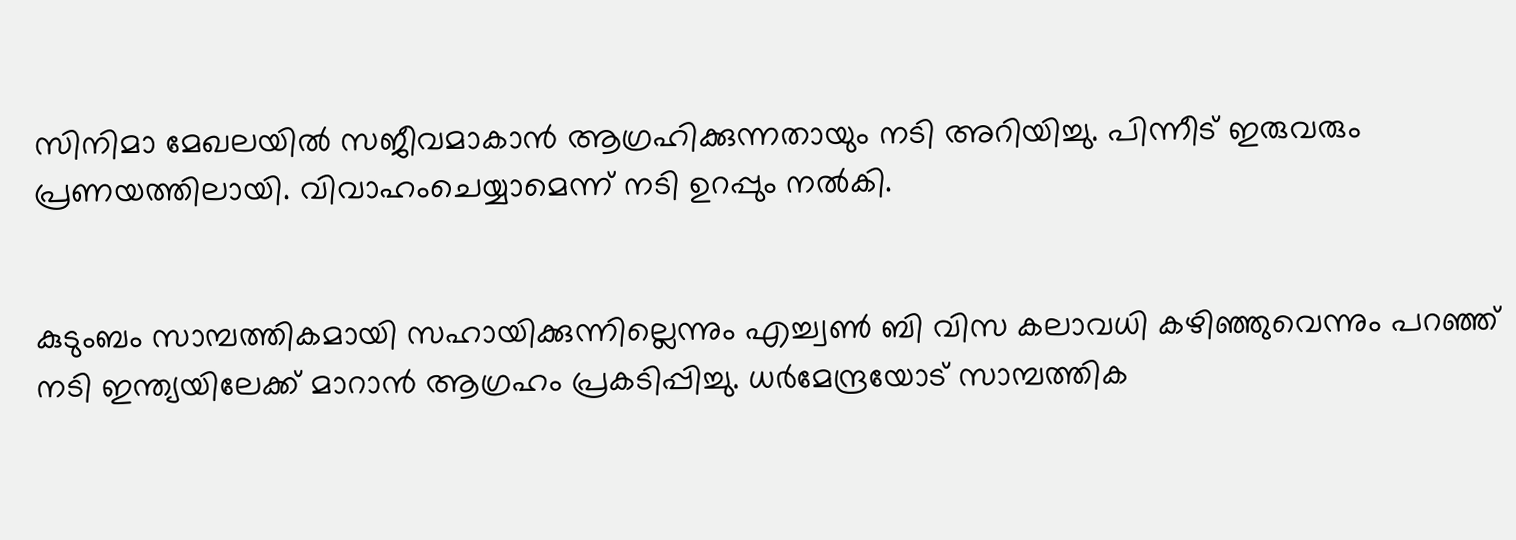സിനിമാ മേഖലയില്‍ സജീവമാകാന്‍ ആഗ്രഹിക്കുന്നതായും നടി അറിയിച്ചു. പിന്നീട് ഇരുവരും പ്രണയത്തിലായി. വിവാഹംചെയ്യാമെന്ന് നടി ഉറപ്പും നല്‍കി.


കുടുംബം സാമ്പത്തികമായി സഹായിക്കുന്നില്ലെന്നും എച്ച്വണ്‍ ബി വിസ കലാവധി കഴിഞ്ഞുവെന്നും പറഞ്ഞ് നടി ഇന്ത്യയിലേക്ക് മാറാന്‍ ആഗ്രഹം പ്രകടിപ്പിച്ചു. ധര്‍മേന്ദ്രയോട് സാമ്പത്തിക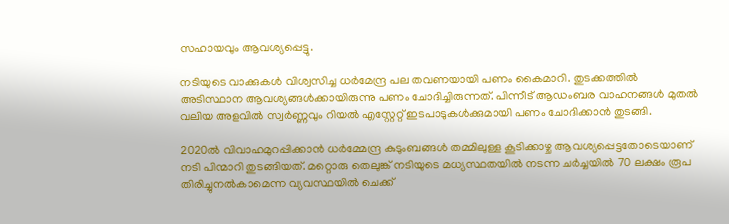സഹായവും ആവശ്യപ്പെട്ടു.

നടിയുടെ വാക്കുകള്‍ വിശ്വസിച്ച ധര്‍മേന്ദ്ര പല തവണയായി പണം കൈമാറി. തുടക്കത്തില്‍ അടിസ്ഥാന ആവശ്യങ്ങള്‍ക്കായിരുന്നു പണം ചോദിച്ചിരുന്നത്. പിന്നീട് ആഡംബര വാഹനങ്ങള്‍ മുതല്‍ വലിയ അളവില്‍ സ്വര്‍ണ്ണവും റിയല്‍ എസ്റ്റേറ്റ് ഇടപാടുകള്‍ക്കുമായി പണം ചോദിക്കാന്‍ തുടങ്ങി.

2020ല്‍ വിവാഹമുറപ്പിക്കാന്‍ ധര്‍മ്മേന്ദ്ര കുടുംബങ്ങള്‍ തമ്മിലുള്ള കൂടിക്കാഴ്ച ആവശ്യപ്പെട്ടതോടെയാണ് നടി പിന്മാറി തുടങ്ങിയത്. മറ്റൊരു തെലുങ്ക് നടിയുടെ മധ്യസ്ഥതയില്‍ നടന്ന ചര്‍ച്ചയില്‍ 70 ലക്ഷം രൂപ തിരിച്ചുനല്‍കാമെന്ന വ്യവസ്ഥയില്‍ ചെക്ക്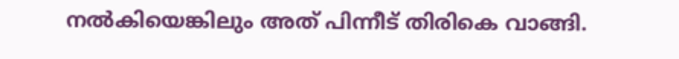നല്‍കിയെങ്കിലും അത് പിന്നീട് തിരികെ വാങ്ങി.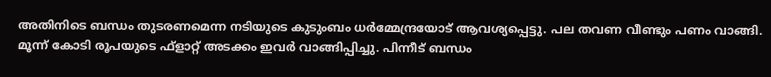അതിനിടെ ബന്ധം തുടരണമെന്ന നടിയുടെ കുടുംബം ധര്‍മ്മേന്ദ്രയോട് ആവശ്യപ്പെട്ടു. പല തവണ വീണ്ടും പണം വാങ്ങി. മൂന്ന് കോടി രൂപയുടെ ഫ്‌ളാറ്റ് അടക്കം ഇവര്‍ വാങ്ങിപ്പിച്ചു. പിന്നീട് ബന്ധം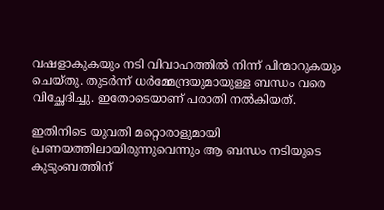വഷളാകുകയും നടി വിവാഹത്തില്‍ നിന്ന് പിന്മാറുകയും ചെയ്തു. തുടര്‍ന്ന് ധര്‍മ്മേന്ദ്രയുമായുള്ള ബന്ധം വരെ വിച്ഛേദിച്ചു. ഇതോടെയാണ് പരാതി നല്‍കിയത്.

ഇതിനിടെ യുവതി മറ്റൊരാളുമായി പ്രണയത്തിലായിരുന്നുവെന്നും ആ ബന്ധം നടിയുടെ കുടുംബത്തിന്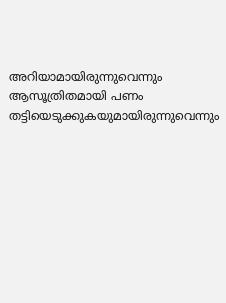അറിയാമായിരുന്നുവെന്നും ആസൂത്രിതമായി പണം തട്ടിയെടുക്കുകയുമായിരുന്നുവെന്നും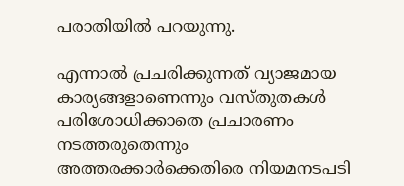പരാതിയില്‍ പറയുന്നു.

എന്നാല്‍ പ്രചരിക്കുന്നത് വ്യാജമായ കാര്യങ്ങളാണെന്നും വസ്തുതകള്‍ പരിശോധിക്കാതെ പ്രചാരണം നടത്തരുതെന്നും അത്തരക്കാര്‍ക്കെതിരെ നിയമനടപടി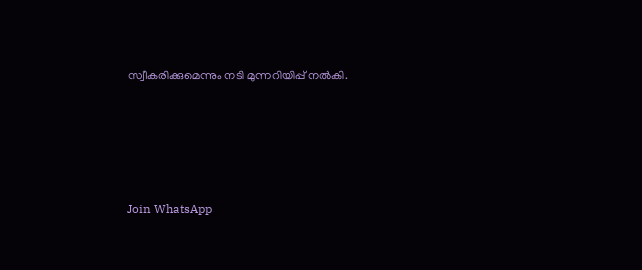സ്വീകരിക്കുമെന്നും നടി മുന്നറിയിപ്പ് നല്‍കി.





Join WhatsApp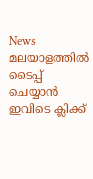News
മലയാളത്തില്‍ ടൈപ്പ് ചെയ്യാന്‍ ഇവിടെ ക്ലിക്ക്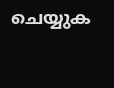ചെയ്യുക